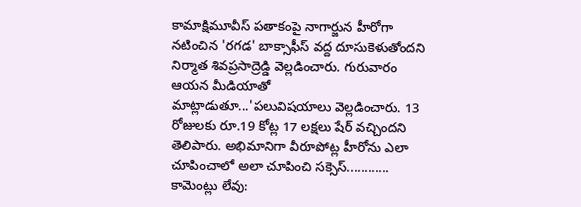కామాక్షిమూవీస్ పతాకంపై నాగార్జున హీరోగా నటించిన 'రగడ' బాక్సాఫీస్ వద్ద దూసుకెళుతోందని నిర్మాత శివప్రసాద్రెడ్డి వెల్లడించారు. గురువారం ఆయన మీడియాతో మాట్లాడుతూ...'పలువిషయాలు వెల్లడించారు. 13 రోజులకు రూ.19 కోట్ల 17 లక్షలు షేర్ వచ్చిందని తెలిపారు. అభిమానిగా వీరూపోట్ల హీరోను ఎలా చూపించాలో అలా చూపించి సక్సెస్............
కామెంట్లు లేవు: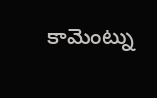కామెంట్ను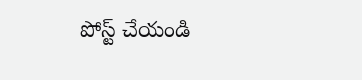పోస్ట్ చేయండి